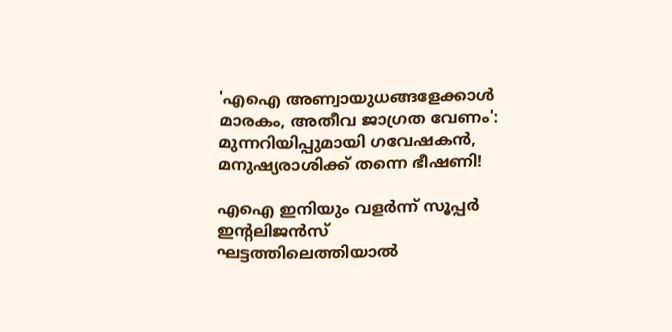'എഐ അണ്വായുധങ്ങളേക്കാൾ മാരകം, അതീവ ജാഗ്രത വേണം': മുന്നറിയിപ്പുമായി ഗവേഷകൻ, മനുഷ്യരാശിക്ക് തന്നെ ഭീഷണി!

എഐ ഇനിയും വളർന്ന് സൂപ്പർ ഇന്റലിജൻസ് ഘട്ടത്തിലെത്തിയാൽ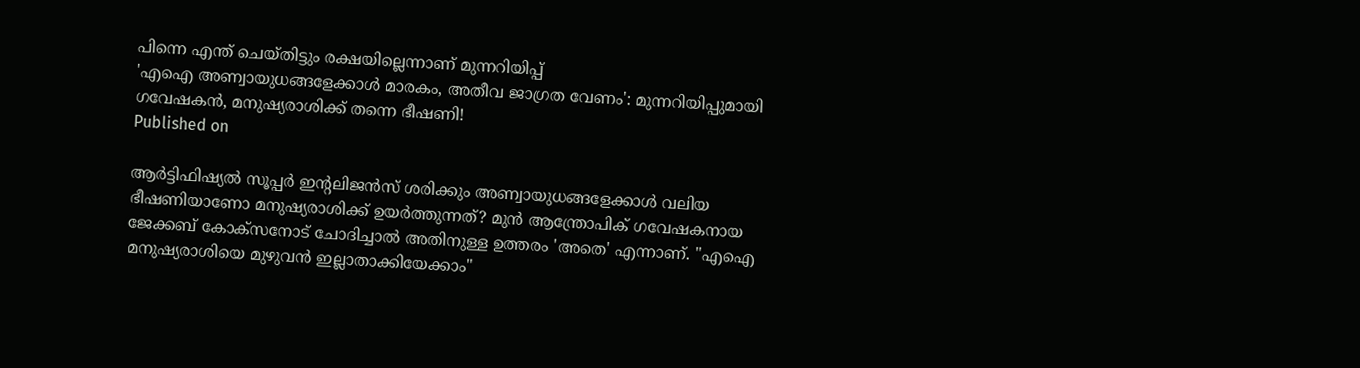പിന്നെ എന്ത് ചെയ്തിട്ടും രക്ഷയില്ലെന്നാണ് മുന്നറിയിപ്പ്
'എഐ അണ്വായുധങ്ങളേക്കാൾ മാരകം, അതീവ ജാഗ്രത വേണം': മുന്നറിയിപ്പുമായി ഗവേഷകൻ, മനുഷ്യരാശിക്ക് തന്നെ ഭീഷണി!
Published on

ആർട്ടിഫിഷ്യൽ സൂപ്പർ ഇന്റലിജൻസ് ശരിക്കും അണ്വായുധങ്ങളേക്കാൾ വലിയ ഭീഷണിയാണോ മനുഷ്യരാശിക്ക് ഉയർത്തുന്നത്? മുൻ ആന്ത്രോപിക് ഗവേഷകനായ ജേക്കബ് കോക്സനോട് ചോദിച്ചാൽ അതിനുള്ള ഉത്തരം 'അതെ' എന്നാണ്. "എഐ മനുഷ്യരാശിയെ മുഴുവൻ ഇല്ലാതാക്കിയേക്കാം"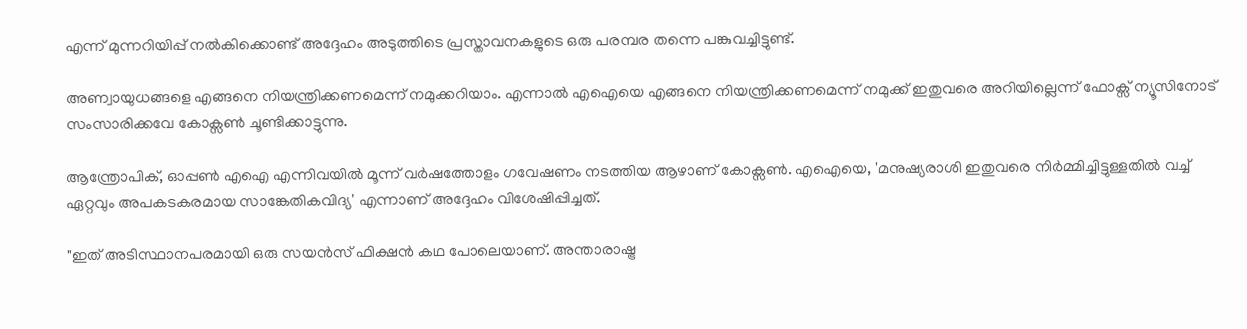എന്ന് മുന്നറിയിപ്പ് നൽകിക്കൊണ്ട് അദ്ദേഹം അടുത്തിടെ പ്രസ്താവനകളുടെ ഒരു പരമ്പര തന്നെ പങ്കുവച്ചിട്ടുണ്ട്.

അണ്വായുധങ്ങളെ എങ്ങനെ നിയന്ത്രിക്കണമെന്ന് നമുക്കറിയാം. എന്നാൽ എഐയെ എങ്ങനെ നിയന്ത്രിക്കണമെന്ന് നമുക്ക് ഇതുവരെ അറിയില്ലെന്ന് ഫോക്സ് ന്യൂസിനോട് സംസാരിക്കവേ കോക്സൺ ചൂണ്ടിക്കാട്ടുന്നു.

ആന്ത്രോപിക്, ഓപ്പൺ എഐ എന്നിവയിൽ മൂന്ന് വർഷത്തോളം ഗവേഷണം നടത്തിയ ആഴാണ് കോക്സൺ. എഐയെ, 'മനുഷ്യരാശി ഇതുവരെ നിർമ്മിച്ചിട്ടുള്ളതിൽ വച്ച് ഏറ്റവും അപകടകരമായ സാങ്കേതികവിദ്യ' എന്നാണ് അദ്ദേഹം വിശേഷിപ്പിച്ചത്.

"ഇത് അടിസ്ഥാനപരമായി ഒരു സയൻസ് ഫിക്ഷൻ കഥ പോലെയാണ്. അന്താരാഷ്ട്ര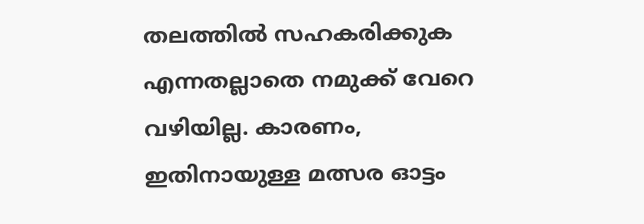തലത്തിൽ സഹകരിക്കുക എന്നതല്ലാതെ നമുക്ക് വേറെ വഴിയില്ല. കാരണം, ഇതിനായുള്ള മത്സര ഓട്ടം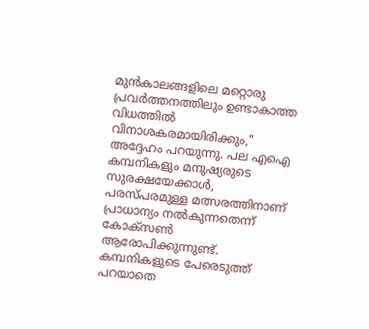മുൻകാലങ്ങളിലെ മറ്റൊരു പ്രവർത്തനത്തിലും ഉണ്ടാകാത്ത വിധത്തിൽ വിനാശകരമായിരിക്കും," അദ്ദേഹം പറയുന്നു. പല എഐ കമ്പനികളും മനുഷ്യരുടെ സുരക്ഷയേക്കാൾ, പരസ്പരമുള്ള മത്സരത്തിനാണ് പ്രാധാന്യം നൽകുന്നതെന്ന് കോക്സൺ ആരോപിക്കുന്നുണ്ട്. കമ്പനികളുടെ പേരെടുത്ത് പറയാതെ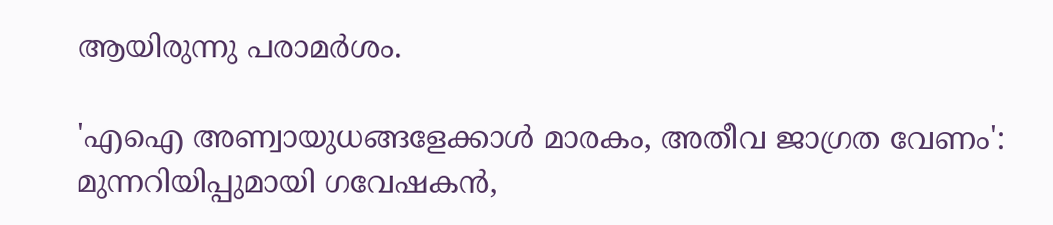ആയിരുന്നു പരാമർശം.

'എഐ അണ്വായുധങ്ങളേക്കാൾ മാരകം, അതീവ ജാഗ്രത വേണം': മുന്നറിയിപ്പുമായി ഗവേഷകൻ,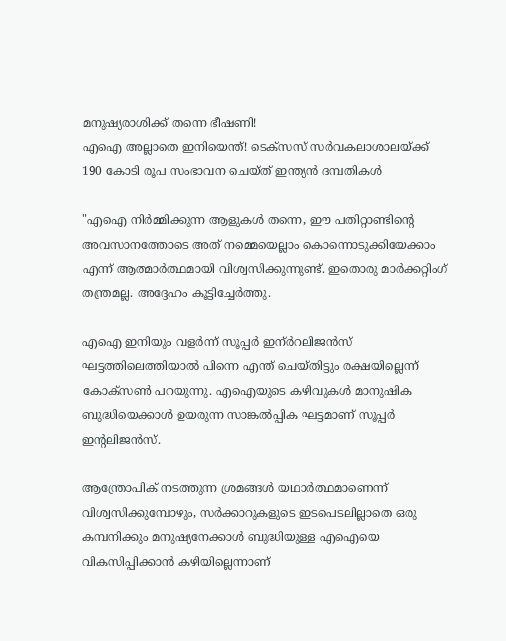മനുഷ്യരാശിക്ക് തന്നെ ഭീഷണി!
എഐ അല്ലാതെ ഇനിയെന്ത്! ടെക്‌സസ് സർവകലാശാലയ്ക്ക് 190 കോടി രൂപ സംഭാവന ചെയ്ത് ഇന്ത്യൻ ദമ്പതികൾ

"എഐ നിർമ്മിക്കുന്ന ആളുകൾ തന്നെ, ഈ പതിറ്റാണ്ടിന്റെ അവസാനത്തോടെ അത് നമ്മെയെല്ലാം കൊന്നൊടുക്കിയേക്കാം എന്ന് ആത്മാർത്ഥമായി വിശ്വസിക്കുന്നുണ്ട്. ഇതൊരു മാർക്കറ്റിംഗ് തന്ത്രമല്ല. അദ്ദേഹം കൂട്ടിച്ചേർത്തു.

എഐ ഇനിയും വളർന്ന് സൂപ്പർ ഇന്ർറലിജൻസ് ഘട്ടത്തിലെത്തിയാൽ പിന്നെ എന്ത് ചെയ്തിട്ടും രക്ഷയില്ലെന്ന് കോക്സൺ പറയുന്നു. എഐയുടെ കഴിവുകൾ മാനുഷിക ബുദ്ധിയെക്കാൾ ഉയരുന്ന സാങ്കൽപ്പിക ഘട്ടമാണ് സൂപ്പർ ഇന്റലിജൻസ്.

ആന്ത്രോപിക് നടത്തുന്ന ശ്രമങ്ങൾ യഥാർത്ഥമാണെന്ന് വിശ്വസിക്കുമ്പോഴും, സർക്കാറുകളുടെ ഇടപെടലില്ലാതെ ഒരു കമ്പനിക്കും മനുഷ്യനേക്കാൾ ബുദ്ധിയുള്ള എഐയെ വികസിപ്പിക്കാൻ കഴിയില്ലെന്നാണ്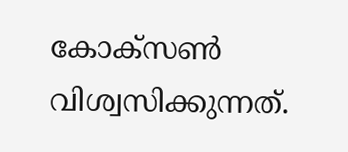കോക്സൺ വിശ്വസിക്കുന്നത്.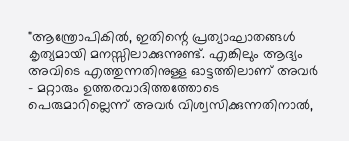"ആന്ത്രോപികിൽ, ഇതിന്റെ പ്രത്യാഘാതങ്ങൾ കൃത്യമായി മനസ്സിലാക്കുന്നുണ്ട്. എങ്കിലും ആദ്യം അവിടെ എത്തുന്നതിനുള്ള ഓട്ടത്തിലാണ് അവർ - മറ്റാരും ഉത്തരവാദിത്തത്തോടെ പെരുമാറില്ലെന്ന് അവർ വിശ്വസിക്കുന്നതിനാൽ,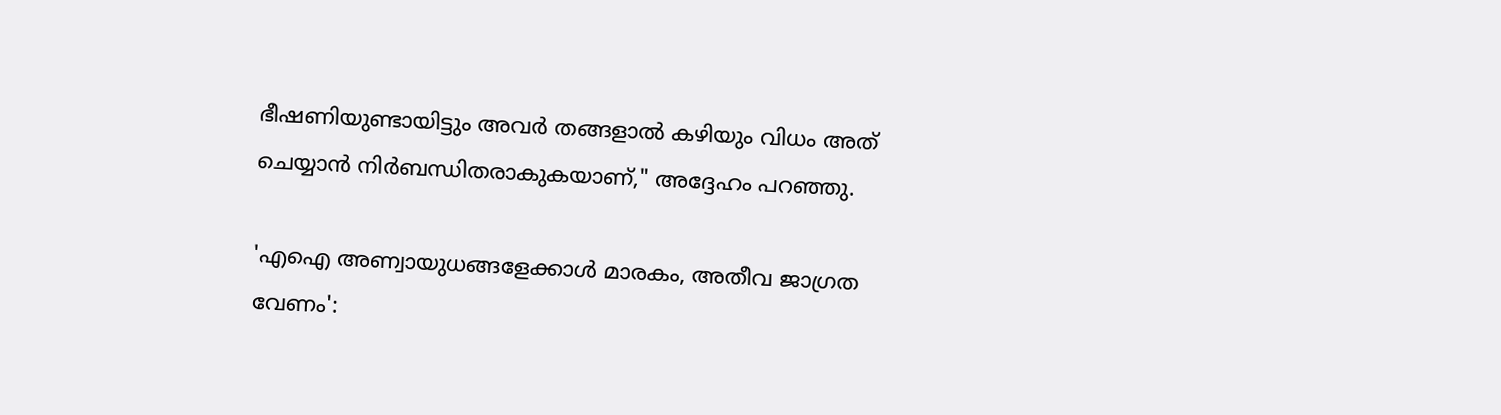ഭീഷണിയുണ്ടായിട്ടും അവർ തങ്ങളാൽ കഴിയും വിധം അത് ചെയ്യാൻ നിർബന്ധിതരാകുകയാണ്," അദ്ദേഹം പറഞ്ഞു.

'എഐ അണ്വായുധങ്ങളേക്കാൾ മാരകം, അതീവ ജാഗ്രത വേണം':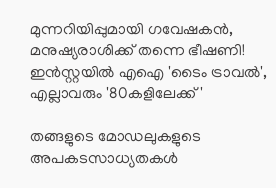മുന്നറിയിപ്പുമായി ഗവേഷകൻ, മനുഷ്യരാശിക്ക് തന്നെ ഭീഷണി!
ഇന്‍സ്റ്റയില്‍ എഐ 'ടൈം ട്രാവല്‍', എല്ലാവരും '80കളിലേക്ക്'

തങ്ങളുടെ മോഡലുകളുടെ അപകടസാധ്യതകൾ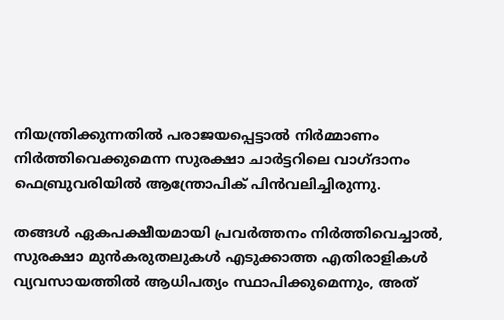നിയന്ത്രിക്കുന്നതിൽ പരാജയപ്പെട്ടാൽ നിർമ്മാണം നിർത്തിവെക്കുമെന്ന സുരക്ഷാ ചാർട്ടറിലെ വാഗ്ദാനം ഫെബ്രുവരിയിൽ ആന്ത്രോപിക് പിൻവലിച്ചിരുന്നു.

തങ്ങൾ ഏകപക്ഷീയമായി പ്രവർത്തനം നിർത്തിവെച്ചാൽ, സുരക്ഷാ മുൻകരുതലുകൾ എടുക്കാത്ത എതിരാളികൾ വ്യവസായത്തിൽ ആധിപത്യം സ്ഥാപിക്കുമെന്നും, അത്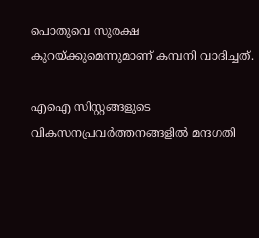പൊതുവെ സുരക്ഷ കുറയ്ക്കുമെന്നുമാണ് കമ്പനി വാദിച്ചത്.

എഐ സിസ്റ്റങ്ങളുടെ വികസനപ്രവർത്തനങ്ങളിൽ മന്ദഗതി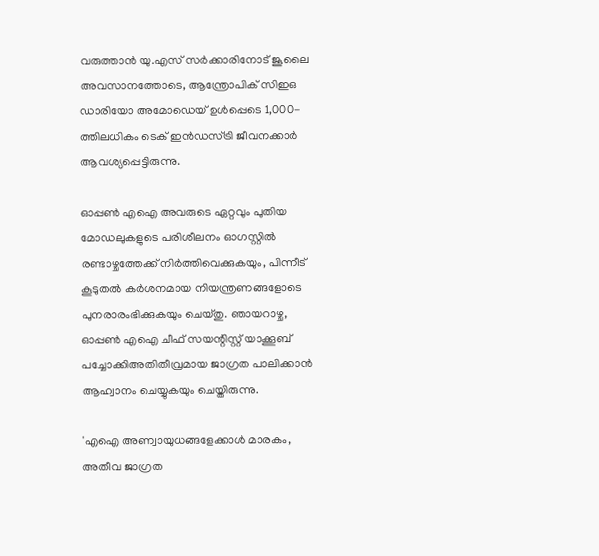വരുത്താൻ യു.എസ് സർക്കാരിനോട് ജൂലൈ അവസാനത്തോടെ, ആന്ത്രോപിക് സിഇഒ ഡാരിയോ അമോഡെയ് ഉൾപ്പെടെ 1,000-ത്തിലധികം ടെക് ഇൻഡസ്ട്രി ജീവനക്കാർ ആവശ്യപ്പെട്ടിരുന്നു.

ഓപ്പൺ എഐ അവരുടെ ഏറ്റവും പുതിയ മോഡലുകളുടെ പരിശീലനം ഓഗസ്റ്റിൽ രണ്ടാഴ്ചത്തേക്ക് നിർത്തിവെക്കുകയും, പിന്നീട് കൂടുതൽ കർശനമായ നിയന്ത്രണങ്ങളോടെ പുനരാരംഭിക്കുകയും ചെയ്തു. ഞായറാഴ്ച, ഓപ്പൺ എഐ ചീഫ് സയന്റിസ്റ്റ് യാക്കൂബ് പച്ചോക്കിഅതിതീവ്രമായ ജാഗ്രത പാലിക്കാൻ ആഹ്വാനം ചെയ്യുകയും ചെയ്തിരുന്നു.

'എഐ അണ്വായുധങ്ങളേക്കാൾ മാരകം, അതീവ ജാഗ്രത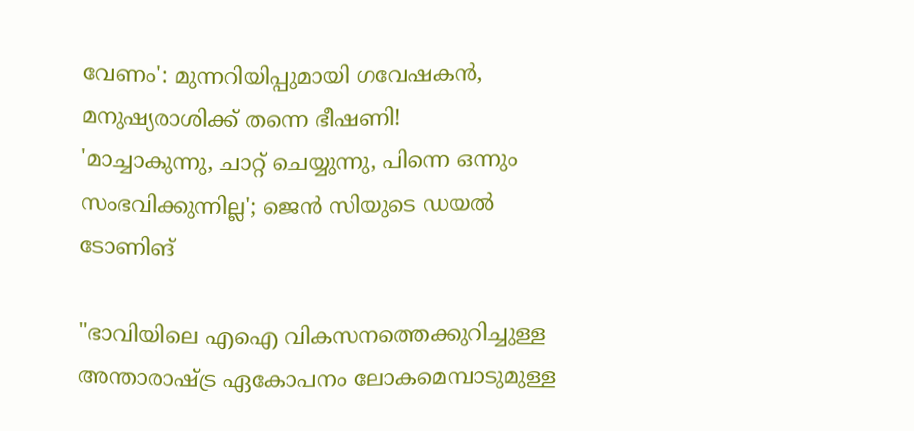വേണം': മുന്നറിയിപ്പുമായി ഗവേഷകൻ, മനുഷ്യരാശിക്ക് തന്നെ ഭീഷണി!
'മാച്ചാകുന്നു, ചാറ്റ് ചെയ്യുന്നു, പിന്നെ ഒന്നും സംഭവിക്കുന്നില്ല'; ജെൻ സിയുടെ ഡയൽ ടോണിങ്

"ഭാവിയിലെ എഐ വികസനത്തെക്കുറിച്ചുള്ള അന്താരാഷ്ട്ര ഏകോപനം ലോകമെമ്പാടുമുള്ള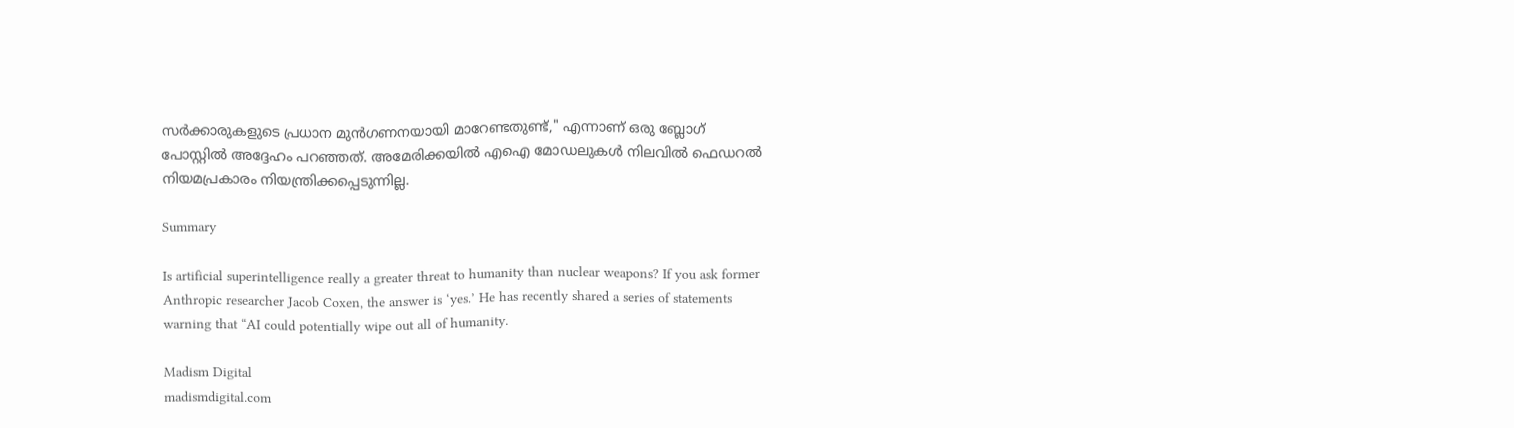സർക്കാരുകളുടെ പ്രധാന മുൻഗണനയായി മാറേണ്ടതുണ്ട്," എന്നാണ് ഒരു ബ്ലോഗ് പോസ്റ്റിൽ അദ്ദേഹം പറഞ്ഞത്. അമേരിക്കയിൽ എഐ മോഡലുകൾ നിലവിൽ ഫെഡറൽ നിയമപ്രകാരം നിയന്ത്രിക്കപ്പെടുന്നില്ല.

Summary

Is artificial superintelligence really a greater threat to humanity than nuclear weapons? If you ask former Anthropic researcher Jacob Coxen, the answer is ‘yes.’ He has recently shared a series of statements warning that “AI could potentially wipe out all of humanity.

Madism Digital
madismdigital.com